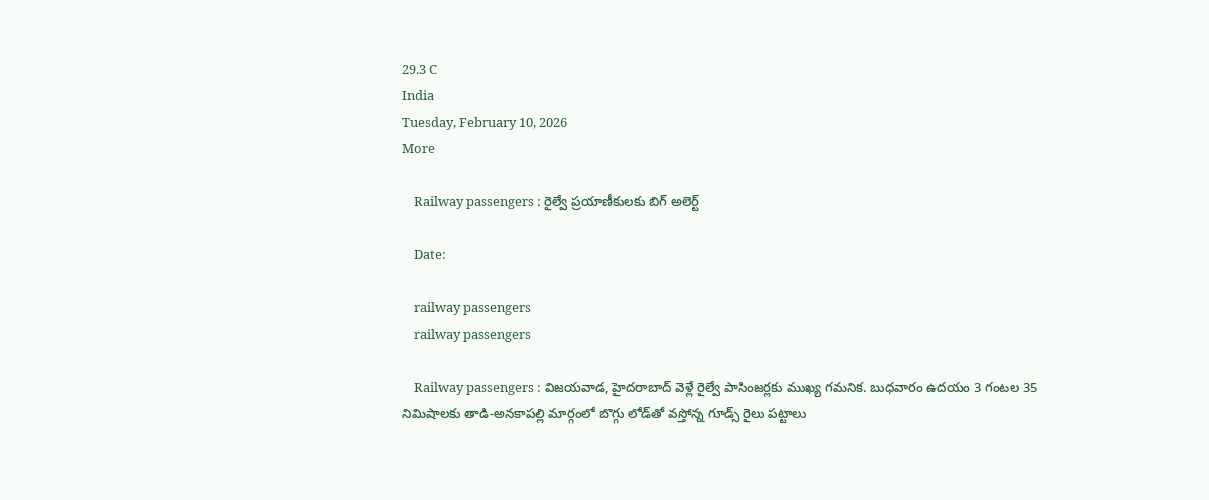29.3 C
India
Tuesday, February 10, 2026
More

    Railway passengers : రైల్వే ప్రయాణీకులకు బిగ్ అలెర్ట్

    Date:

    railway passengers
    railway passengers

    Railway passengers : విజయవాడ, హైదరాబాద్ వెళ్లే రైల్వే పాసింజర్లకు ముఖ్య గమనిక. బుధవారం ఉదయం 3 గంటల 35 నిమిషాలకు తాడి-అనకాపల్లి మార్గంలో బొగ్గు లోడ్‌తో వస్తోన్న గూడ్స్ రైలు పట్టాలు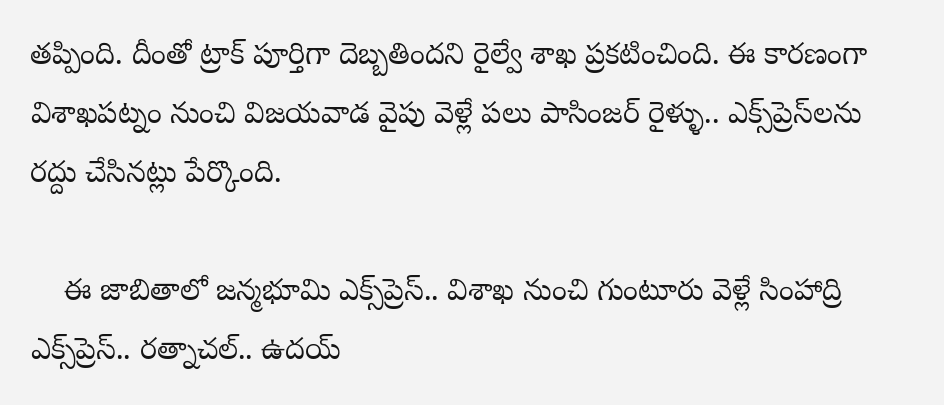తప్పింది. దీంతో ట్రాక్ పూర్తిగా దెబ్బతిందని రైల్వే శాఖ ప్రకటించింది. ఈ కారణంగా విశాఖపట్నం నుంచి విజయవాడ వైపు వెళ్లే పలు పాసింజర్ రైళ్ళు.. ఎక్స్‌ప్రెస్‌లను రద్దు చేసినట్లు పేర్కొంది.

    ఈ జాబితాలో జన్మభూమి ఎక్స్‌ప్రెస్.. విశాఖ నుంచి గుంటూరు వెళ్లే సింహాద్రి ఎక్స్‌ప్రెస్.. రత్నాచల్.. ఉదయ్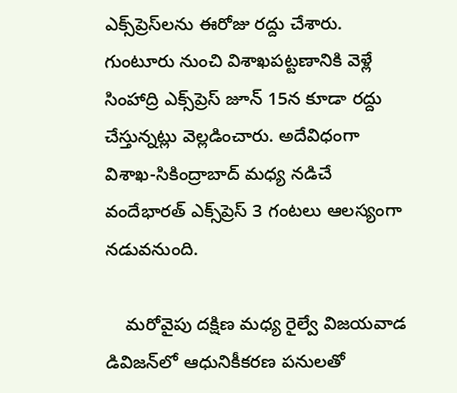ఎక్స్‌ప్రెస్‌లను ఈరోజు రద్దు చేశారు. గుంటూరు నుంచి విశాఖపట్టణానికి వెళ్లే సింహాద్రి ఎక్స్‌ప్రెస్‌ జూన్ 15న కూడా రద్దు చేస్తున్నట్లు వెల్లడించారు. అదేవిధంగా విశాఖ-సికింద్రాబాద్ మధ్య నడిచే వందేభారత్ ఎక్స్‌ప్రెస్ 3 గంటలు ఆలస్యంగా నడువనుంది.

    మరోవైపు దక్షిణ మధ్య రైల్వే విజయవాడ డివిజన్‌లో ఆధునికీకరణ పనులతో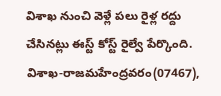విశాఖ నుంచి వెళ్లే పలు రైళ్ల రద్దు చేసినట్లు ఈస్ట్ కోస్ట్ రైల్వే పేర్కొంది. విశాఖ-రాజమహేంద్రవరం(07467),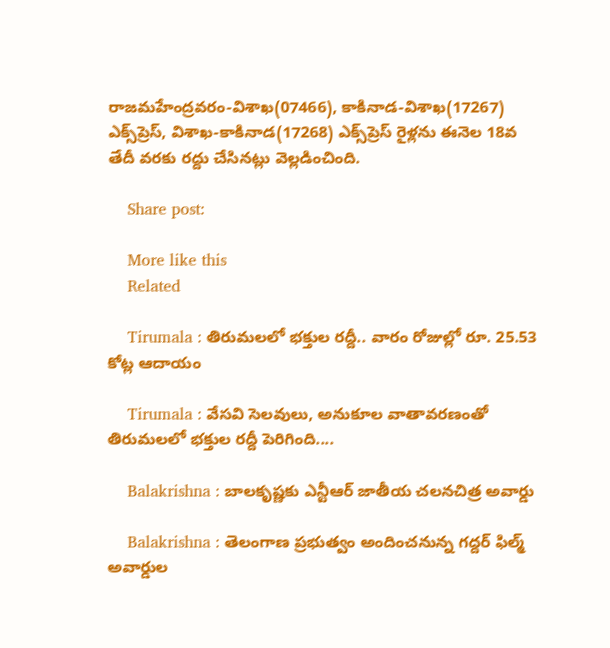రాజమహేంద్రవరం-విశాఖ(07466), కాకినాడ-విశాఖ(17267) ఎక్స్‌ప్రెస్, విశాఖ-కాకినాడ(17268) ఎక్స్‌ప్రెస్ రైళ్లను ఈనెల 18వ తేదీ వరకు రద్దు చేసినట్లు వెల్లడించింది.

    Share post:

    More like this
    Related

    Tirumala : తిరుమలలో భక్తుల రద్దీ.. వారం రోజుల్లో రూ. 25.53 కోట్ల ఆదాయం

    Tirumala : వేసవి సెలవులు, అనుకూల వాతావరణంతో తిరుమలలో భక్తుల రద్దీ పెరిగింది....

    Balakrishna : బాలకృష్ణకు ఎన్టీఆర్‌ జాతీయ చలనచిత్ర అవార్డు

    Balakrishna : తెలంగాణ ప్రభుత్వం అందించనున్న గద్దర్‌ ఫిల్మ్‌ అవార్డుల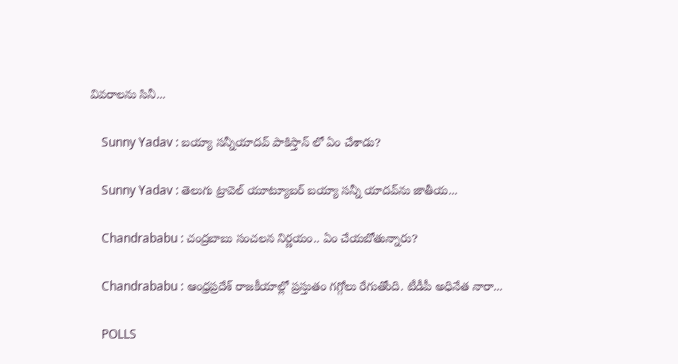వివరాలను సినీ...

    Sunny Yadav : బయ్యా సన్నీయాదవ్ పాకిస్తాన్ లో ఏం చేశాడు?

    Sunny Yadav : తెలుగు ట్రావెల్ యూట్యూబర్ బయ్యా సన్నీ యాదవ్‌ను జాతీయ...

    Chandrababu : చంద్రబాబు సంచలన నిర్ణయం.. ఏం చేయబోతున్నారు?

    Chandrababu : ఆంధ్రప్రదేశ్ రాజకీయాల్లో ప్రస్తుతం గగ్గోలు రేగుతోంది. టీడీపీ అధినేత నారా...

    POLLS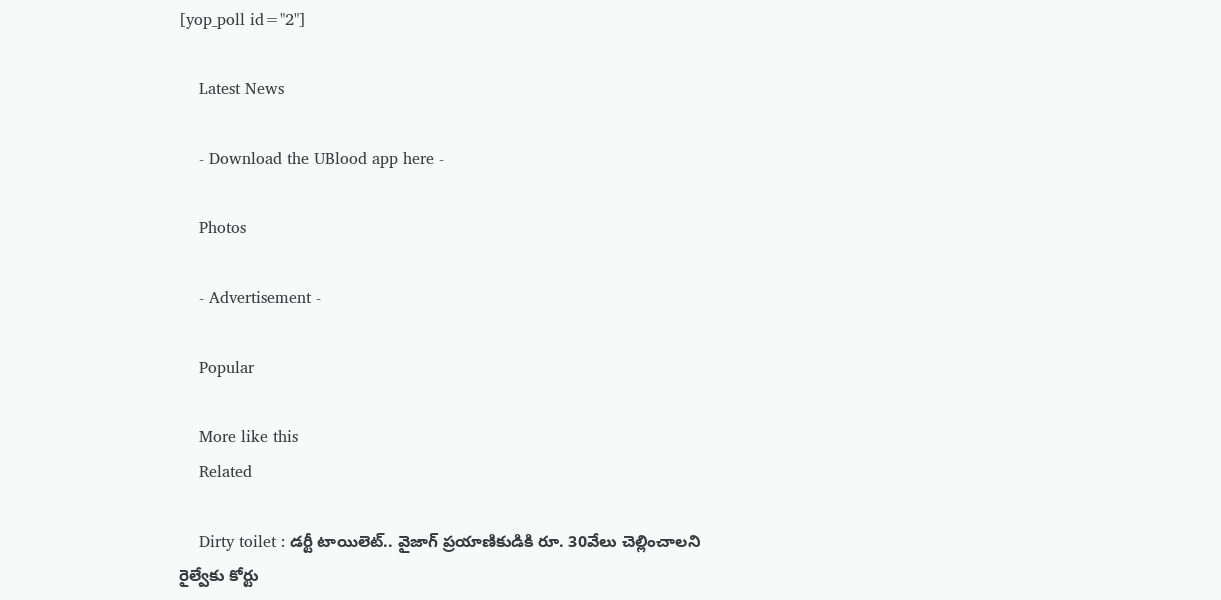[yop_poll id="2"]

    Latest News

    - Download the UBlood app here -

    Photos

    - Advertisement -

    Popular

    More like this
    Related

    Dirty toilet : డర్టీ టాయిలెట్.. వైజాగ్ ప్రయాణికుడికి రూ. 30వేలు చెల్లించాలని రైల్వేకు కోర్టు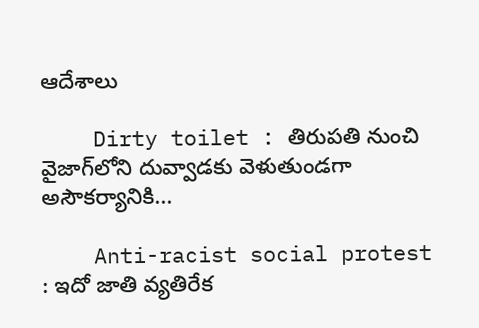ఆదేశాలు

    Dirty toilet : తిరుపతి నుంచి వైజాగ్‌లోని దువ్వాడకు వెళుతుండగా అసౌకర్యానికి...

    Anti-racist social protest : ఇదో జాతి వ్యతిరేక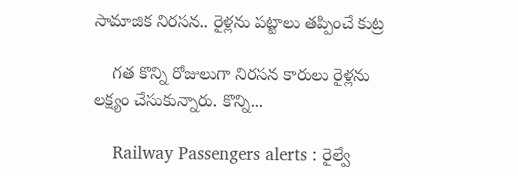సామాజిక నిరసన.. రైళ్లను పట్టాలు తప్పించే కుట్ర

    గత కొన్ని రోజులుగా నిరసన కారులు రైళ్లను లక్ష్యం చేసుకున్నారు. కొన్ని...

    Railway Passengers alerts : రైల్వే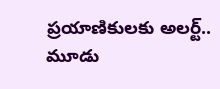ప్రయాణికులకు అలర్ట్.. మూడు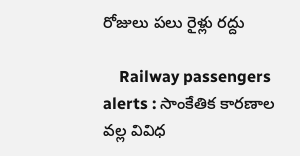రోజులు పలు రైళ్లు రద్దు

    Railway passengers alerts : సాంకేతిక కారణాల వల్ల వివిధ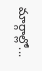మార్గాల్లో...